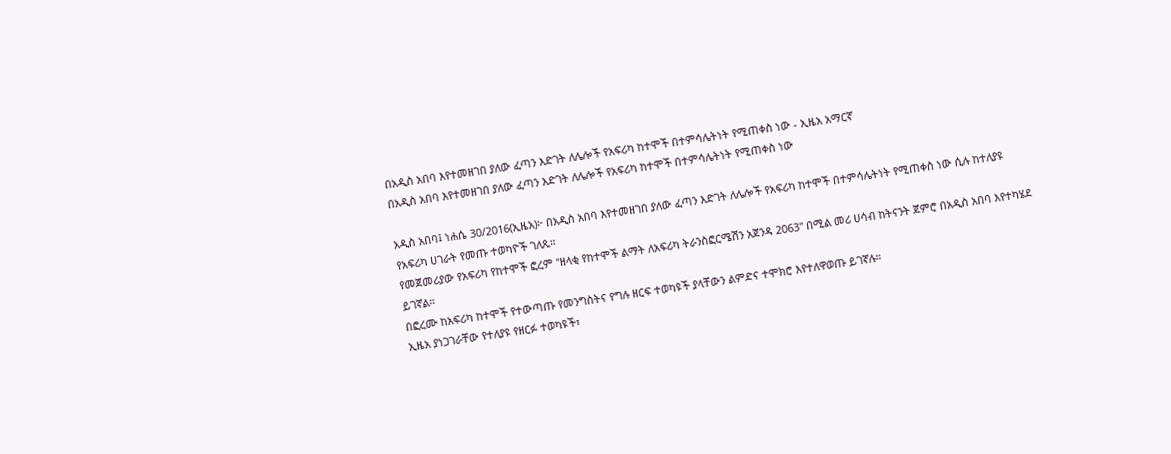በአዲስ አበባ እየተመዘገበ ያለው ፈጣን እድገት ለሌሎች የአፍሪካ ከተሞች በተምሳሌትነት የሚጠቀስ ነው - ኢዜአ አማርኛ
በአዲስ አበባ እየተመዘገበ ያለው ፈጣን እድገት ለሌሎች የአፍሪካ ከተሞች በተምሳሌትነት የሚጠቀስ ነው

አዲስ አበባ፤ ነሐሴ 30/2016(ኢዜአ)፦ በአዲስ አበባ እየተመዘገበ ያለው ፈጣን እድገት ለሌሎች የአፍሪካ ከተሞች በተምሳሌትነት የሚጠቀስ ነው ሲሉ ከተለያዩ የአፍሪካ ሀገራት የመጡ ተወካዮች ገለጹ።
የመጀመሪያው የአፍሪካ የከተሞች ፎረም "ዘላቂ የከተሞች ልማት ለአፍሪካ ትራንስፎርሜሽን አጀንዳ 2063" በሚል መሪ ሀሳብ ከትናንት ጀምሮ በአዲስ አበባ እየተካሄደ ይገኛል።
በፎረሙ ከአፍሪካ ከተሞች የተውጣጡ የመንግስትና የግሉ ዘርፍ ተወካዩች ያላቸውን ልምድና ተሞክሮ እየተለዋወጡ ይገኛሉ።
ኢዜአ ያነጋገራቸው የተለያዩ የዘርፉ ተወካዩች፣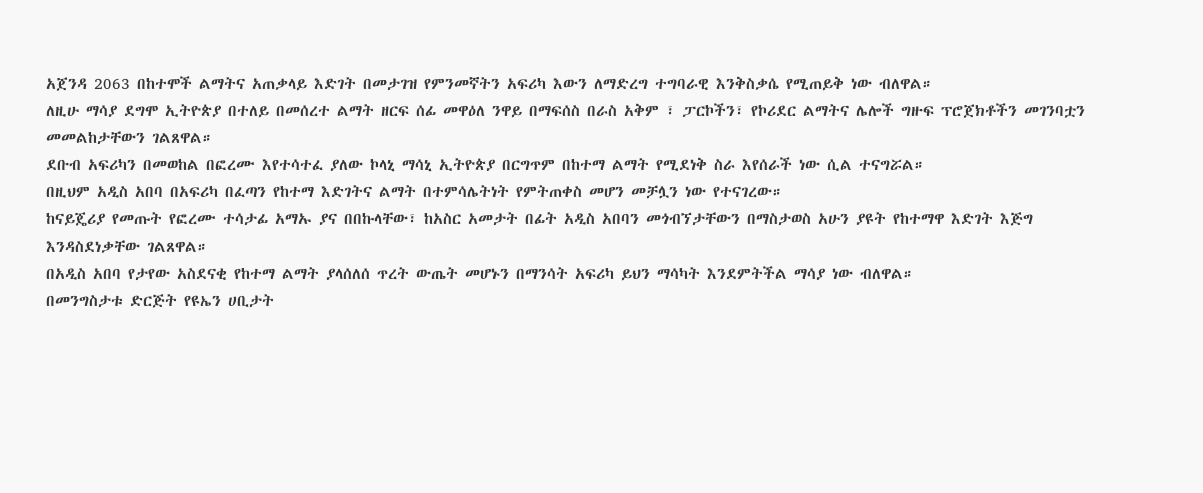አጀንዳ 2063 በከተሞች ልማትና አጠቃላይ እድገት በመታገዝ የምንመኛትን አፍሪካ እውን ለማድረግ ተግባራዊ እንቅስቃሴ የሚጠይቅ ነው ብለዋል።
ለዚሁ ማሳያ ደግሞ ኢትዮጵያ በተለይ በመሰረተ ልማት ዘርፍ ሰፊ መዋዕለ ንዋይ በማፍሰስ በራስ አቅም ፣ ፓርኮችን፣ የኮሪደር ልማትና ሌሎች ግዙፍ ፕሮጀክቶችን መገንባቷን መመልከታቸውን ገልጸዋል።
ደቡብ አፍሪካን በመወከል በፎረሙ እየተሳተፈ ያለው ኮላኒ ማሳኒ ኢትዮጵያ በርግጥም በከተማ ልማት የሚደነቅ ስራ እየሰራች ነው ሲል ተናግሯል።
በዚህም አዲስ አበባ በአፍሪካ በፈጣን የከተማ እድገትና ልማት በተምሳሌትነት የምትጠቀስ መሆን መቻሏን ነው የተናገረው።
ከናይጄሪያ የመጡት የፎረሙ ተሳታፊ አማኡ ያና በበኩላቸው፣ ከአስር አመታት በፊት አዲስ አበባን መጎብኘታቸውን በማስታወስ አሁን ያዩት የከተማዋ እድገት እጅግ እንዳስደነቃቸው ገልጸዋል።
በአዲስ አበባ የታየው አስደናቂ የከተማ ልማት ያላሰለሰ ጥረት ውጤት መሆኑን በማንሳት አፍሪካ ይህን ማሳካት እንደምትችል ማሳያ ነው ብለዋል።
በመንግስታቱ ድርጅት የዩኤን ሀቢታት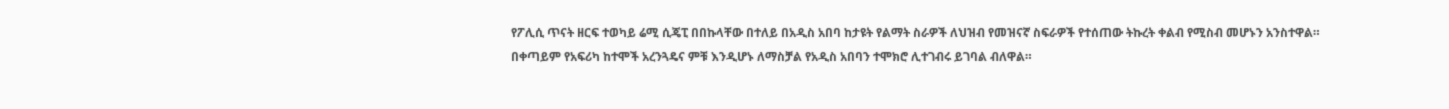የፖሊሲ ጥናት ዘርፍ ተወካይ ሬሚ ሲጄፒ በበኩላቸው በተለይ በአዲስ አበባ ከታዩት የልማት ስራዎች ለህዝብ የመዝናኛ ስፍራዎች የተሰጠው ትኩረት ቀልብ የሚስብ መሆኑን አንስተዋል።
በቀጣይም የአፍሪካ ከተሞች አረንጓዴና ምቹ እንዲሆኑ ለማስቻል የአዲስ አበባን ተሞክሮ ሊተገብሩ ይገባል ብለዋል።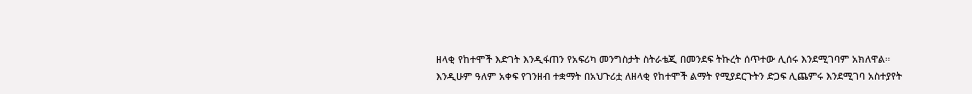ዘላቂ የከተሞች እድገት እንዲፋጠን የአፍሪካ መንግስታት ስትራቴጂ በመንደፍ ትኩረት ሰጥተው ሊሰሩ እንደሚገባም አክለዋል።
እንዲሁም ዓለም አቀፍ የገንዘብ ተቋማት በአህጉሪቷ ለዘላቂ የከተሞች ልማት የሚያደርጉትን ድጋፍ ሊጨምሩ እንደሚገባ አስተያየት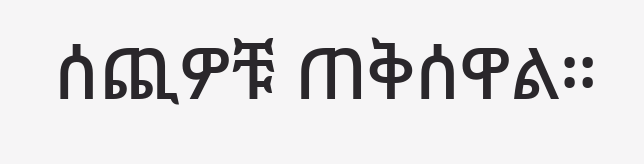ሰጪዎቹ ጠቅሰዋል።